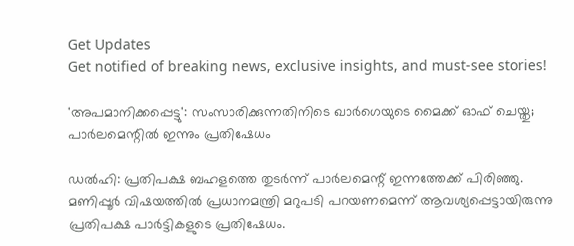Get Updates
Get notified of breaking news, exclusive insights, and must-see stories!

'അപമാനിക്കപ്പെട്ടു': സംസാരിക്കുന്നതിനിടെ ഖാർഗെയുടെ മൈക്ക് ഓഫ് ചെയ്തു; പാർലമെന്റില്‍ ഇന്നും പ്രതിഷേധം

ഡല്‍ഹി: പ്രതിപക്ഷ ബഹളത്തെ തുടർന്ന് പാർലമെന്റ് ഇന്നത്തേക്ക് പിരിഞ്ഞു. മണിപ്പൂർ വിഷയത്തില്‍ പ്രധാനമന്ത്രി മറുപടി പറയണമെന്ന് ആവശ്യപ്പെട്ടായിരുന്നു പ്രതിപക്ഷ പാർട്ടികളുടെ പ്രതിഷേധം.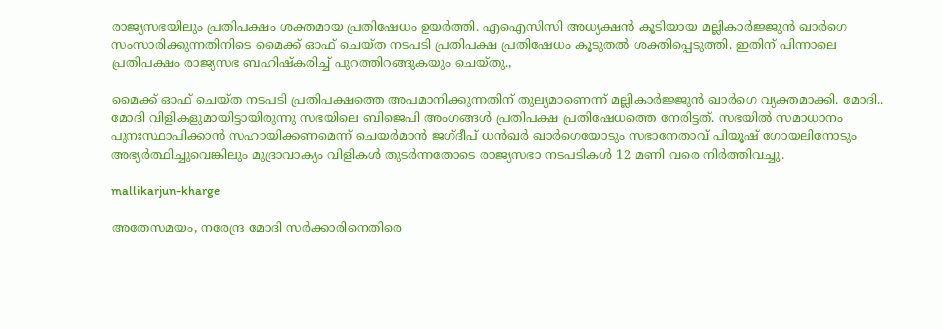രാജ്യസഭയിലും പ്രതിപക്ഷം ശക്തമായ പ്രതിഷേധം ഉയർത്തി. എഐസിസി അധ്യക്ഷന്‍ കൂടിയായ മല്ലികാർജ്ജുന്‍ ഖാർഗെ സംസാരിക്കുന്നതിനിടെ മൈക്ക് ഓഫ് ചെയ്ത നടപടി പ്രതിപക്ഷ പ്രതിഷേധം കൂടുതല്‍ ശക്തിപ്പെടുത്തി. ഇതിന് പിന്നാലെ പ്രതിപക്ഷം രാജ്യസഭ ബഹിഷ്കരിച്ച് പുറത്തിറങ്ങുകയും ചെയ്തു.,

മൈക്ക് ഓഫ് ചെയ്ത നടപടി പ്രതിപക്ഷത്തെ അപമാനിക്കുന്നതിന് തുല്യമാണെന്ന് മല്ലികാർജ്ജുന്‍ ഖാർഗെ വ്യക്തമാക്കി. മോദി.. മോദി വിളികളുമായിട്ടായിരുന്നു സഭയിലെ ബിജെപി അംഗങ്ങള്‍ പ്രതിപക്ഷ പ്രതിഷേധത്തെ നേരിട്ടത്. സഭയിൽ സമാധാനം പുനഃസ്ഥാപിക്കാൻ സഹായിക്കണമെന്ന് ചെയർമാൻ ജഗ്ദീപ് ധൻഖർ ഖാർഗെയോടും സഭാനേതാവ് പിയൂഷ് ഗോയലിനോടും അഭ്യർത്ഥിച്ചുവെങ്കിലും മുദ്രാവാക്യം വിളികൾ തുടർന്നതോടെ രാജ്യസഭാ നടപടികൾ 12 മണി വരെ നിർത്തിവച്ചു.

mallikarjun-kharge

അതേസമയം, നരേന്ദ്ര മോദി സർക്കാരിനെതിരെ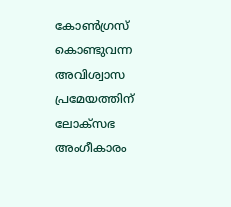കോൺഗ്രസ് കൊണ്ടുവന്ന അവിശ്വാസ പ്രമേയത്തിന് ലോക്സഭ അംഗീകാരം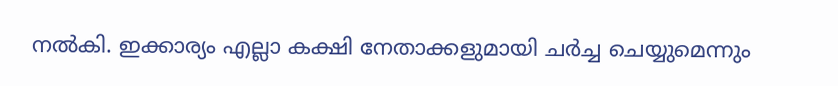നല്‍കി. ഇക്കാര്യം എല്ലാ കക്ഷി നേതാക്കളുമായി ചർച്ച ചെയ്യുമെന്നും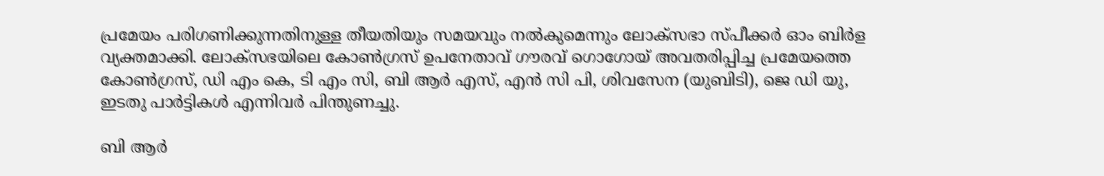പ്രമേയം പരിഗണിക്കുന്നതിനുള്ള തീയതിയും സമയവും നൽകുമെന്നും ലോക്‌സഭാ സ്പീക്കർ ഓം ബിർള വ്യക്തമാക്കി. ലോക്‌സഭയിലെ കോൺഗ്രസ് ഉപനേതാവ് ഗൗരവ് ഗൊഗോയ് അവതരിപ്പിച്ച പ്രമേയത്തെ കോൺഗ്രസ്, ഡി എം കെ, ടി എം സി, ബി ആർ എസ്, എൻ സി പി, ശിവസേന (യുബിടി), ജെ ഡി യു, ഇടതു പാർട്ടികൾ എന്നിവർ പിന്തുണച്ചു.

ബി ആർ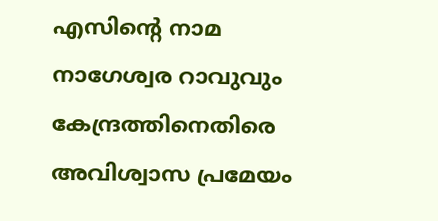എസിന്റെ നാമ നാഗേശ്വര റാവുവും കേന്ദ്രത്തിനെതിരെ അവിശ്വാസ പ്രമേയം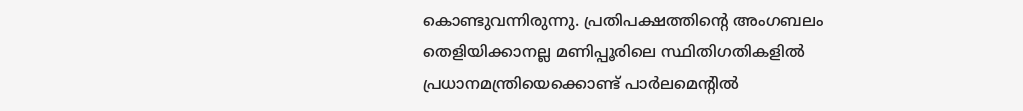കൊണ്ടുവന്നിരുന്നു. പ്രതിപക്ഷത്തിന്റെ അംഗബലം തെളിയിക്കാനല്ല മണിപ്പൂരിലെ സ്ഥിതിഗതികളില്‍ പ്രധാനമന്ത്രിയെക്കൊണ്ട് പാർലമെന്റില്‍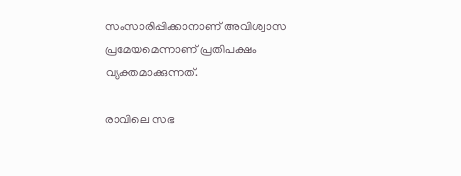സംസാരിപ്പിക്കാനാണ് അവിശ്വാസ പ്രമേയമെന്നാണ് പ്രതിപക്ഷം വ്യക്തമാക്കുന്നത്.

രാവിലെ സഭ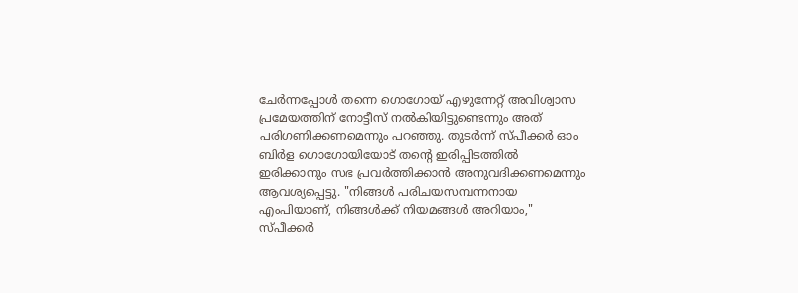ചേർന്നപ്പോൾ തന്നെ ഗൊഗോയ് എഴുന്നേറ്റ് അവിശ്വാസ പ്രമേയത്തിന് നോട്ടീസ് നൽകിയിട്ടുണ്ടെന്നും അത് പരിഗണിക്കണമെന്നും പറഞ്ഞു. തുടർന്ന് സ്പീക്കർ ഓം ബിർള ഗൊഗോയിയോട് തന്റെ ഇരിപ്പിടത്തിൽ ഇരിക്കാനും സഭ പ്രവർത്തിക്കാൻ അനുവദിക്കണമെന്നും ആവശ്യപ്പെട്ടു. "നിങ്ങൾ പരിചയസമ്പന്നനായ എംപിയാണ്, നിങ്ങൾക്ക് നിയമങ്ങൾ അറിയാം," സ്പീക്കർ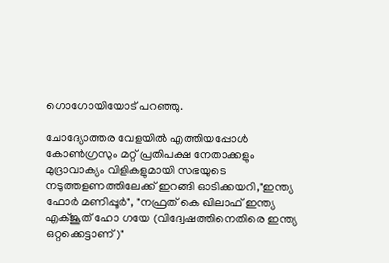ഗൊഗോയിയോട് പറഞ്ഞു.

ചോദ്യോത്തര വേളയിൽ എത്തിയപ്പോൾ കോൺഗ്രസും മറ്റ് പ്രതിപക്ഷ നേതാക്കളും മുദ്രാവാക്യം വിളികളുമായി സഭയുടെ നടുത്തളണത്തിലേക്ക് ഇറങ്ങി ഓടിക്കയറി,"ഇന്ത്യ ഫോർ മണിപ്പൂർ", "നഫ്രത് കെ ഖിലാഫ് ഇന്ത്യ എക്ജൂത് ഹോ ഗയേ (വിദ്വേഷത്തിനെതിരെ ഇന്ത്യ ഒറ്റക്കെട്ടാണ്)"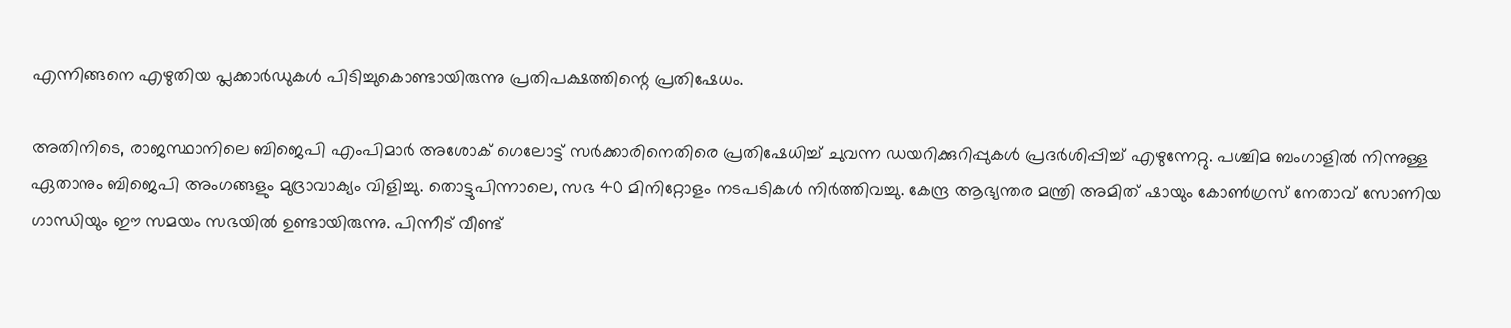എന്നിങ്ങനെ എഴുതിയ പ്ലക്കാർഡുകൾ പിടിച്ചുകൊണ്ടായിരുന്നു പ്രതിപക്ഷത്തിന്റെ പ്രതിഷേധം.

അതിനിടെ, രാജസ്ഥാനിലെ ബിജെപി എംപിമാർ അശോക് ഗെലോട്ട് സർക്കാരിനെതിരെ പ്രതിഷേധിച്ച് ചുവന്ന ഡയറിക്കുറിപ്പുകൾ പ്രദർശിപ്പിച്ച് എഴുന്നേറ്റു. പശ്ചിമ ബംഗാളിൽ നിന്നുള്ള ഏതാനും ബിജെപി അംഗങ്ങളും മുദ്രാവാക്യം വിളിച്ചു. തൊട്ടുപിന്നാലെ, സഭ 40 മിനിറ്റോളം നടപടികൾ നിർത്തിവച്ചു. കേന്ദ്ര ആഭ്യന്തര മന്ത്രി അമിത് ഷായും കോൺഗ്രസ് നേതാവ് സോണിയ ഗാന്ധിയും ഈ സമയം സഭയിൽ ഉണ്ടായിരുന്നു. പിന്നീട് വീണ്ട്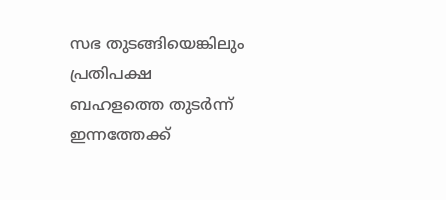സഭ തുടങ്ങിയെങ്കിലും പ്രതിപക്ഷ ബഹളത്തെ തുടർന്ന് ഇന്നത്തേക്ക്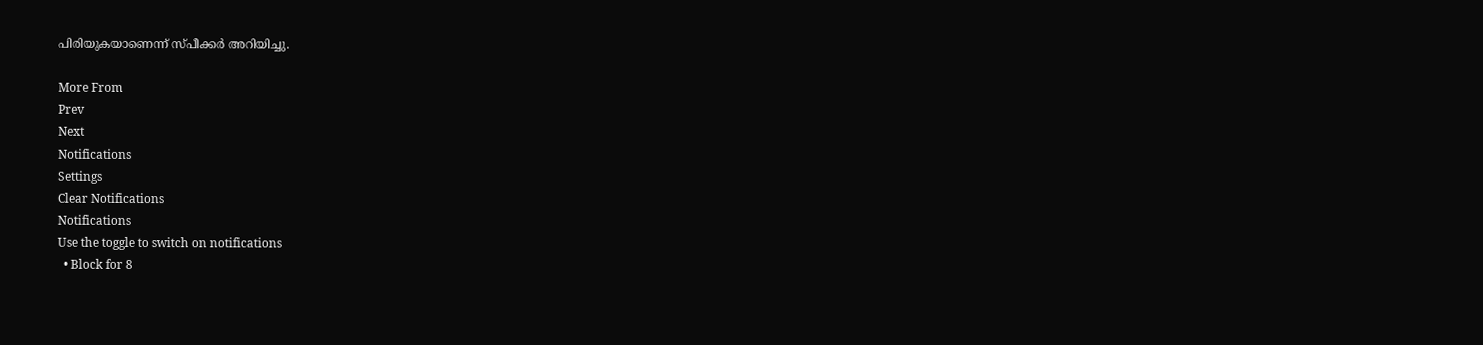പിരിയുകയാണെന്ന് സ്പീക്കർ അറിയിച്ചു.

More From
Prev
Next
Notifications
Settings
Clear Notifications
Notifications
Use the toggle to switch on notifications
  • Block for 8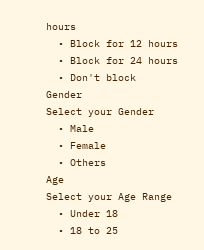hours
  • Block for 12 hours
  • Block for 24 hours
  • Don't block
Gender
Select your Gender
  • Male
  • Female
  • Others
Age
Select your Age Range
  • Under 18
  • 18 to 25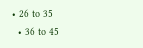• 26 to 35
  • 36 to 45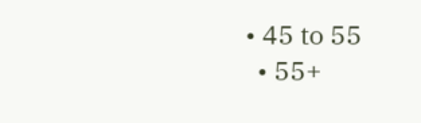• 45 to 55
  • 55+